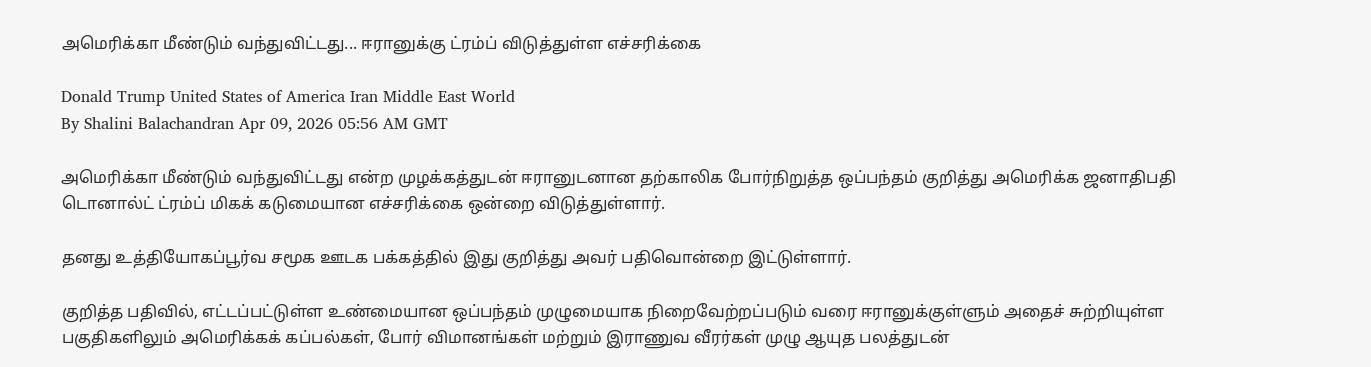அமெரிக்கா மீண்டும் வந்துவிட்டது... ஈரானுக்கு ட்ரம்ப் விடுத்துள்ள எச்சரிக்கை

Donald Trump United States of America Iran Middle East World
By Shalini Balachandran Apr 09, 2026 05:56 AM GMT

அமெரிக்கா மீண்டும் வந்துவிட்டது என்ற முழக்கத்துடன் ஈரானுடனான தற்காலிக போர்நிறுத்த ஒப்பந்தம் குறித்து அமெரிக்க ஜனாதிபதி டொனால்ட் ட்ரம்ப் மிகக் கடுமையான எச்சரிக்கை ஒன்றை விடுத்துள்ளார்.

தனது உத்தியோகப்பூர்வ சமூக ஊடக பக்கத்தில் இது குறித்து அவர் பதிவொன்றை இட்டுள்ளார்.

குறித்த பதிவில், எட்டப்பட்டுள்ள உண்மையான ஒப்பந்தம் முழுமையாக நிறைவேற்றப்படும் வரை ஈரானுக்குள்ளும் அதைச் சுற்றியுள்ள பகுதிகளிலும் அமெரிக்கக் கப்பல்கள், போர் விமானங்கள் மற்றும் இராணுவ வீரர்கள் முழு ஆயுத பலத்துடன்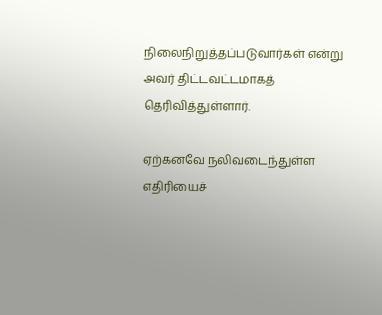நிலைநிறுத்தப்படுவார்கள் என்று அவர் திட்டவட்டமாகத் தெரிவித்துள்ளார்.

ஏற்கனவே நலிவடைந்துள்ள எதிரியைச்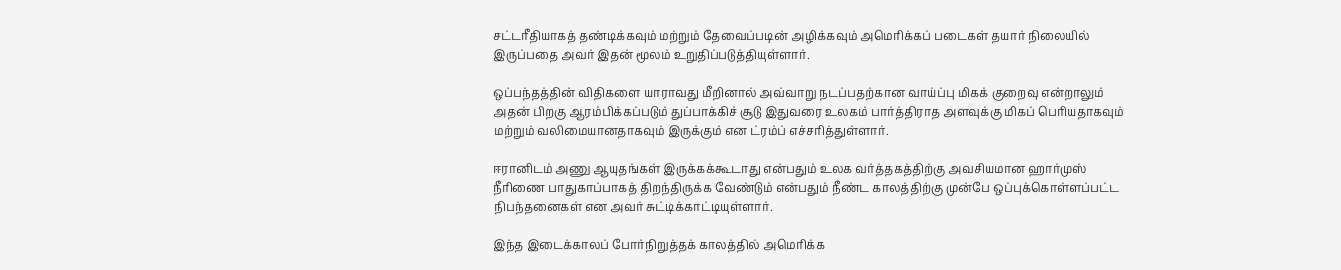சட்டரீதியாகத் தண்டிக்கவும் மற்றும் தேவைப்படின் அழிக்கவும் அமெரிக்கப் படைகள் தயார் நிலையில் இருப்பதை அவர் இதன் மூலம் உறுதிப்படுத்தியுள்ளார்.

ஒப்பந்தத்தின் விதிகளை யாராவது மீறினால் அவ்வாறு நடப்பதற்கான வாய்ப்பு மிகக் குறைவு என்றாலும் அதன் பிறகு ஆரம்பிக்கப்படும் துப்பாக்கிச் சூடு இதுவரை உலகம் பார்த்திராத அளவுக்கு மிகப் பெரியதாகவும் மற்றும் வலிமையானதாகவும் இருக்கும் என ட்ரம்ப் எச்சரித்துள்ளார்.

ஈரானிடம் அணு ஆயுதங்கள் இருக்கக்கூடாது என்பதும் உலக வர்த்தகத்திற்கு அவசியமான ஹார்முஸ் நீரிணை பாதுகாப்பாகத் திறந்திருக்க வேண்டும் என்பதும் நீண்ட காலத்திற்கு முன்பே ஒப்புக்கொள்ளப்பட்ட நிபந்தனைகள் என அவர் சுட்டிக்காட்டியுள்ளார்.

இந்த இடைக்காலப் போர்நிறுத்தக் காலத்தில் அமெரிக்க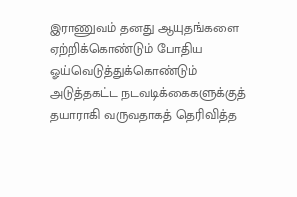இராணுவம் தனது ஆயுதங்களை ஏற்றிக்கொண்டும் போதிய ஓய்வெடுத்துக்கொண்டும் அடுத்தகட்ட நடவடிக்கைகளுக்குத் தயாராகி வருவதாகத் தெரிவித்த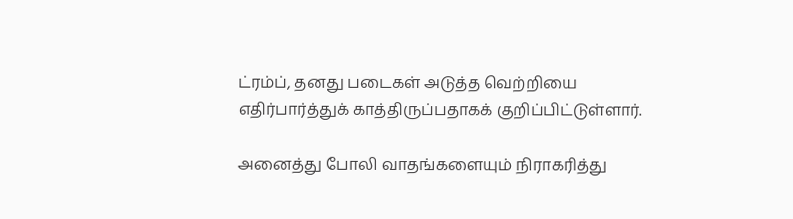ட்ரம்ப், தனது படைகள் அடுத்த வெற்றியை எதிர்பார்த்துக் காத்திருப்பதாகக் குறிப்பிட்டுள்ளார்.

அனைத்து போலி வாதங்களையும் நிராகரித்து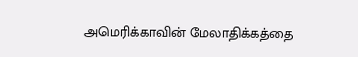அமெரிக்காவின் மேலாதிக்கத்தை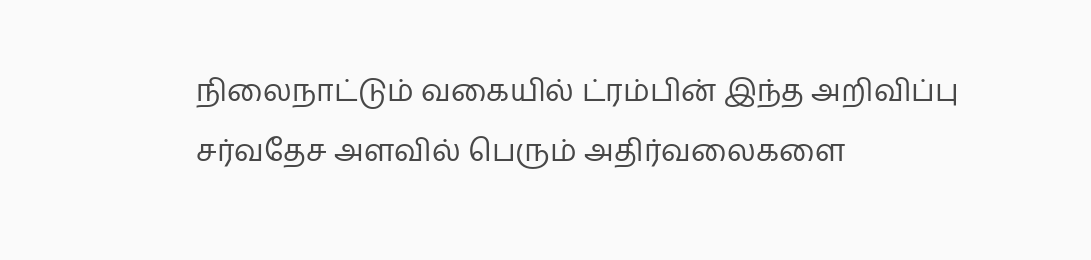நிலைநாட்டும் வகையில் ட்ரம்பின் இந்த அறிவிப்பு சர்வதேச அளவில் பெரும் அதிர்வலைகளை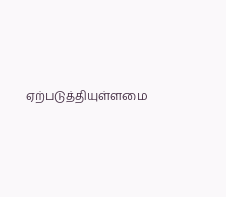ஏற்படுத்தியுள்ளமை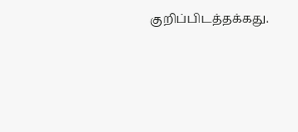குறிப்பிடத்தக்கது.